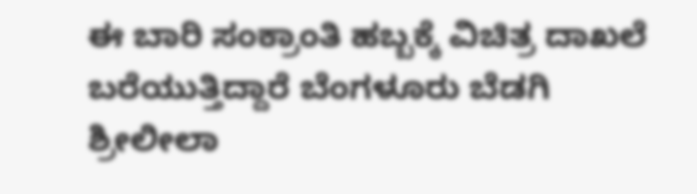ಈ ಬಾರಿ ಸಂಕ್ರಾಂತಿ ಹಬ್ಬಕ್ಕೆ ವಿಚಿತ್ರ ದಾಖಲೆ ಬರೆಯುತ್ತಿದ್ದಾರೆ ಬೆಂಗಳೂರು ಬೆಡಗಿ ಶ್ರೀಲೀಲಾ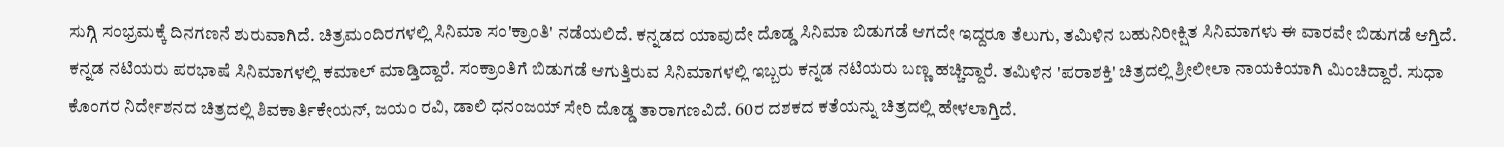ಸುಗ್ಗಿ ಸಂಭ್ರಮಕ್ಕೆ ದಿನಗಣನೆ ಶುರುವಾಗಿದೆ. ಚಿತ್ರಮಂದಿರಗಳಲ್ಲಿ ಸಿನಿಮಾ ಸಂ'ಕ್ರಾಂತಿ' ನಡೆಯಲಿದೆ. ಕನ್ನಡದ ಯಾವುದೇ ದೊಡ್ಡ ಸಿನಿಮಾ ಬಿಡುಗಡೆ ಆಗದೇ ಇದ್ದರೂ ತೆಲುಗು, ತಮಿಳಿನ ಬಹುನಿರೀಕ್ಷಿತ ಸಿನಿಮಾಗಳು ಈ ವಾರವೇ ಬಿಡುಗಡೆ ಆಗ್ತಿದೆ.
ಕನ್ನಡ ನಟಿಯರು ಪರಭಾಷೆ ಸಿನಿಮಾಗಳಲ್ಲಿ ಕಮಾಲ್ ಮಾಡ್ತಿದ್ದಾರೆ. ಸಂಕ್ರಾಂತಿಗೆ ಬಿಡುಗಡೆ ಆಗುತ್ತಿರುವ ಸಿನಿಮಾಗಳಲ್ಲಿ ಇಬ್ಬರು ಕನ್ನಡ ನಟಿಯರು ಬಣ್ಣ ಹಚ್ಚಿದ್ದಾರೆ. ತಮಿಳಿನ 'ಪರಾಶಕ್ತಿ' ಚಿತ್ರದಲ್ಲಿ ಶ್ರೀಲೀಲಾ ನಾಯಕಿಯಾಗಿ ಮಿಂಚಿದ್ದಾರೆ. ಸುಧಾ ಕೊಂಗರ ನಿರ್ದೇಶನದ ಚಿತ್ರದಲ್ಲಿ ಶಿವಕಾರ್ತಿಕೇಯನ್, ಜಯಂ ರವಿ, ಡಾಲಿ ಧನಂಜಯ್ ಸೇರಿ ದೊಡ್ಡ ತಾರಾಗಣವಿದೆ. 60ರ ದಶಕದ ಕತೆಯನ್ನು ಚಿತ್ರದಲ್ಲಿ ಹೇಳಲಾಗ್ತಿದೆ.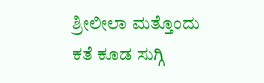ಶ್ರೀಲೀಲಾ ಮತ್ತೊಂದು ಕತೆ ಕೂಡ ಸುಗ್ಗಿ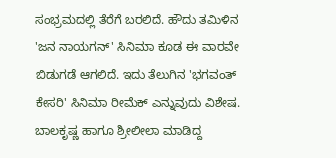ಸಂಭ್ರಮದಲ್ಲಿ ತೆರೆಗೆ ಬರಲಿದೆ. ಹೌದು ತಮಿಳಿನ 'ಜನ ನಾಯಗನ್' ಸಿನಿಮಾ ಕೂಡ ಈ ವಾರವೇ ಬಿಡುಗಡೆ ಆಗಲಿದೆ. ಇದು ತೆಲುಗಿನ 'ಭಗವಂತ್ ಕೇಸರಿ' ಸಿನಿಮಾ ರೀಮೆಕ್ ಎನ್ನುವುದು ವಿಶೇಷ. ಬಾಲಕೃಷ್ಣ ಹಾಗೂ ಶ್ರೀಲೀಲಾ ಮಾಡಿದ್ದ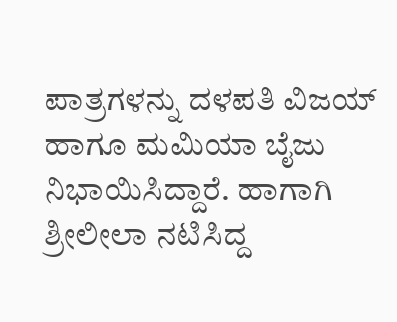ಪಾತ್ರಗಳನ್ನು ದಳಪತಿ ವಿಜಯ್ ಹಾಗೂ ಮಮಿಯಾ ಬೈಜು ನಿಭಾಯಿಸಿದ್ದಾರೆ. ಹಾಗಾಗಿ ಶ್ರೀಲೀಲಾ ನಟಿಸಿದ್ದ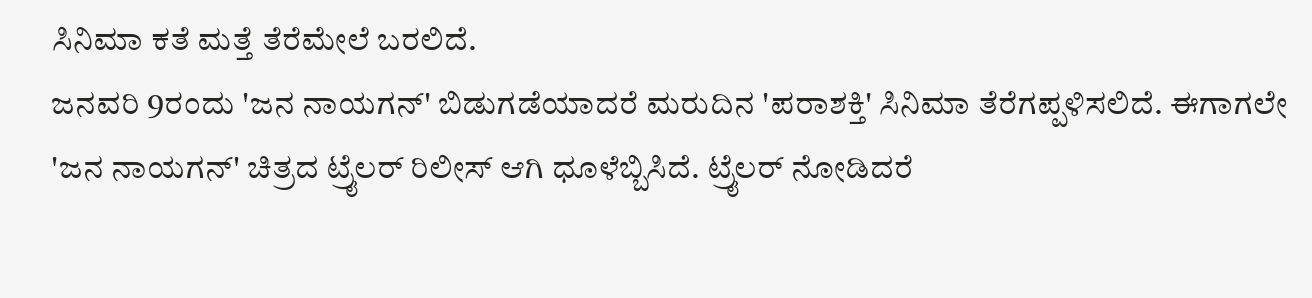ಸಿನಿಮಾ ಕತೆ ಮತ್ತೆ ತೆರೆಮೇಲೆ ಬರಲಿದೆ.
ಜನವರಿ 9ರಂದು 'ಜನ ನಾಯಗನ್' ಬಿಡುಗಡೆಯಾದರೆ ಮರುದಿನ 'ಪರಾಶಕ್ತಿ' ಸಿನಿಮಾ ತೆರೆಗಪ್ಪಳಿಸಲಿದೆ. ಈಗಾಗಲೇ 'ಜನ ನಾಯಗನ್' ಚಿತ್ರದ ಟ್ರೈಲರ್ ರಿಲೀಸ್ ಆಗಿ ಧೂಳೆಬ್ಬಿಸಿದೆ. ಟ್ರೈಲರ್ ನೋಡಿದರೆ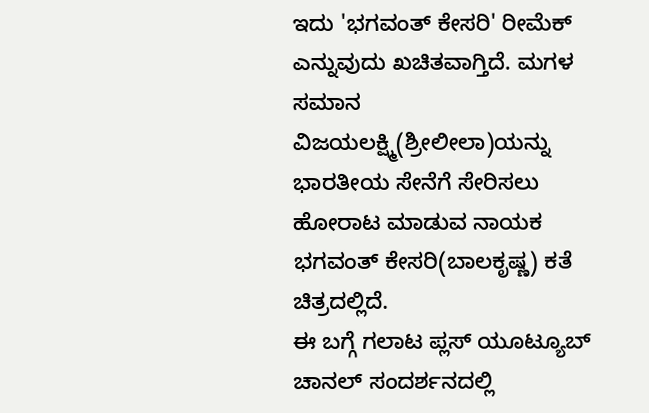ಇದು 'ಭಗವಂತ್ ಕೇಸರಿ' ರೀಮೆಕ್ ಎನ್ನುವುದು ಖಚಿತವಾಗ್ತಿದೆ. ಮಗಳ ಸಮಾನ ವಿಜಯಲಕ್ಷ್ಮಿ(ಶ್ರೀಲೀಲಾ)ಯನ್ನು ಭಾರತೀಯ ಸೇನೆಗೆ ಸೇರಿಸಲು ಹೋರಾಟ ಮಾಡುವ ನಾಯಕ ಭಗವಂತ್ ಕೇಸರಿ(ಬಾಲಕೃಷ್ಣ) ಕತೆ ಚಿತ್ರದಲ್ಲಿದೆ.
ಈ ಬಗ್ಗೆ ಗಲಾಟ ಪ್ಲಸ್ ಯೂಟ್ಯೂಬ್ ಚಾನಲ್ ಸಂದರ್ಶನದಲ್ಲಿ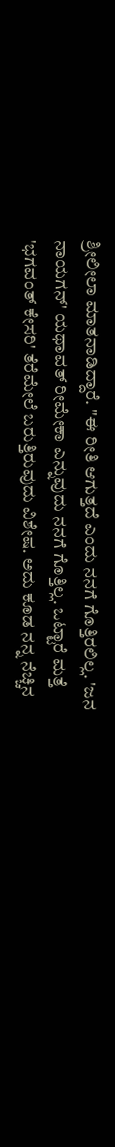ಶ್ರೀಲೀಲಾ ಮಾತನಾಡಿದ್ದಾರೆ. "ಈ ರೀತಿ ಆಗುತ್ತದೆ ಎಂದು ನನಗೆ ಗೊತ್ತಿರಲಿಲ್ಲ. 'ಜನ ನಾಯಗನ್' ಯಥಾವತ್ ರೀಮೇಕಾ ಎನ್ನುವುದು ನನಗೆ ಗೊತ್ತಿಲ್ಲ. ಒಟ್ಟಾರೆ ಮತ್ತೆ 'ಭಗವಂತ್ ಕೇಸರಿ' ತೆರೆಮೇಲೆ ಬರುತ್ತಿರುವುದು ವಿಶೇಷ. ಅದು ಕೂಡ ನನ್ನ ನೆಚ್ಚಿನ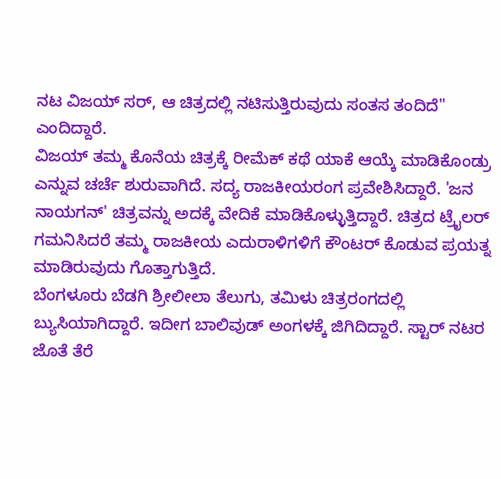ನಟ ವಿಜಯ್ ಸರ್, ಆ ಚಿತ್ರದಲ್ಲಿ ನಟಿಸುತ್ತಿರುವುದು ಸಂತಸ ತಂದಿದೆ" ಎಂದಿದ್ದಾರೆ.
ವಿಜಯ್ ತಮ್ಮ ಕೊನೆಯ ಚಿತ್ರಕ್ಕೆ ರೀಮೆಕ್ ಕಥೆ ಯಾಕೆ ಆಯ್ಕೆ ಮಾಡಿಕೊಂಡ್ರು ಎನ್ನುವ ಚರ್ಚೆ ಶುರುವಾಗಿದೆ. ಸದ್ಯ ರಾಜಕೀಯರಂಗ ಪ್ರವೇಶಿಸಿದ್ದಾರೆ. 'ಜನ ನಾಯಗನ್' ಚಿತ್ರವನ್ನು ಅದಕ್ಕೆ ವೇದಿಕೆ ಮಾಡಿಕೊಳ್ಳುತ್ತಿದ್ದಾರೆ. ಚಿತ್ರದ ಟ್ರೈಲರ್ ಗಮನಿಸಿದರೆ ತಮ್ಮ ರಾಜಕೀಯ ಎದುರಾಳಿಗಳಿಗೆ ಕೌಂಟರ್ ಕೊಡುವ ಪ್ರಯತ್ನ ಮಾಡಿರುವುದು ಗೊತ್ತಾಗುತ್ತಿದೆ.
ಬೆಂಗಳೂರು ಬೆಡಗಿ ಶ್ರೀಲೀಲಾ ತೆಲುಗು, ತಮಿಳು ಚಿತ್ರರಂಗದಲ್ಲಿ ಬ್ಯುಸಿಯಾಗಿದ್ದಾರೆ. ಇದೀಗ ಬಾಲಿವುಡ್ ಅಂಗಳಕ್ಕೆ ಜಿಗಿದಿದ್ದಾರೆ. ಸ್ಟಾರ್ ನಟರ ಜೊತೆ ತೆರೆ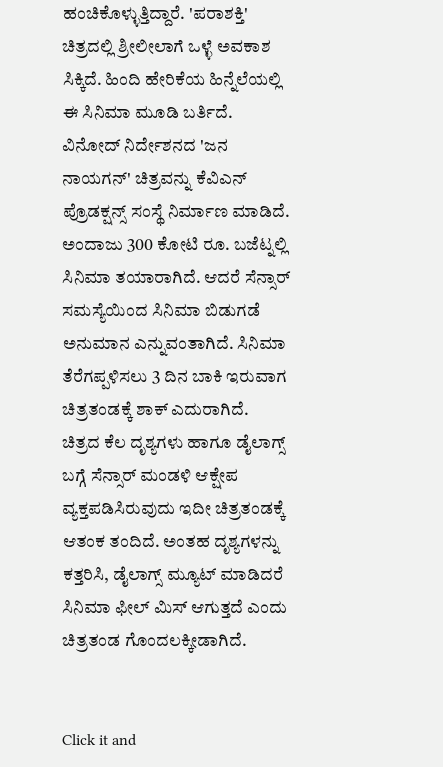ಹಂಚಿಕೊಳ್ಳುತ್ತಿದ್ದಾರೆ. 'ಪರಾಶಕ್ತಿ' ಚಿತ್ರದಲ್ಲಿ ಶ್ರೀಲೀಲಾಗೆ ಒಳ್ಳೆ ಅವಕಾಶ ಸಿಕ್ಕಿದೆ. ಹಿಂದಿ ಹೇರಿಕೆಯ ಹಿನ್ನೆಲೆಯಲ್ಲಿ ಈ ಸಿನಿಮಾ ಮೂಡಿ ಬರ್ತಿದೆ.
ವಿನೋದ್ ನಿರ್ದೇಶನದ 'ಜನ ನಾಯಗನ್' ಚಿತ್ರವನ್ನು ಕೆವಿಎನ್ ಪ್ರೊಡಕ್ಷನ್ಸ್ ಸಂಸ್ಥೆ ನಿರ್ಮಾಣ ಮಾಡಿದೆ. ಅಂದಾಜು 300 ಕೋಟಿ ರೂ. ಬಜೆಟ್ನಲ್ಲಿ ಸಿನಿಮಾ ತಯಾರಾಗಿದೆ. ಆದರೆ ಸೆನ್ಸಾರ್ ಸಮಸ್ಯೆಯಿಂದ ಸಿನಿಮಾ ಬಿಡುಗಡೆ ಅನುಮಾನ ಎನ್ನುವಂತಾಗಿದೆ. ಸಿನಿಮಾ ತೆರೆಗಪ್ಪಳಿಸಲು 3 ದಿನ ಬಾಕಿ ಇರುವಾಗ ಚಿತ್ರತಂಡಕ್ಕೆ ಶಾಕ್ ಎದುರಾಗಿದೆ.
ಚಿತ್ರದ ಕೆಲ ದೃಶ್ಯಗಳು ಹಾಗೂ ಡೈಲಾಗ್ಸ್ ಬಗ್ಗೆ ಸೆನ್ಸಾರ್ ಮಂಡಳಿ ಆಕ್ಷೇಪ ವ್ಯಕ್ತಪಡಿಸಿರುವುದು ಇದೀ ಚಿತ್ರತಂಡಕ್ಕೆ ಆತಂಕ ತಂದಿದೆ. ಅಂತಹ ದೃಶ್ಯಗಳನ್ನು ಕತ್ತರಿಸಿ, ಡೈಲಾಗ್ಸ್ ಮ್ಯೂಟ್ ಮಾಡಿದರೆ ಸಿನಿಮಾ ಫೀಲ್ ಮಿಸ್ ಆಗುತ್ತದೆ ಎಂದು ಚಿತ್ರತಂಡ ಗೊಂದಲಕ್ಕೀಡಾಗಿದೆ.


Click it and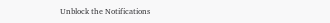Unblock the Notifications